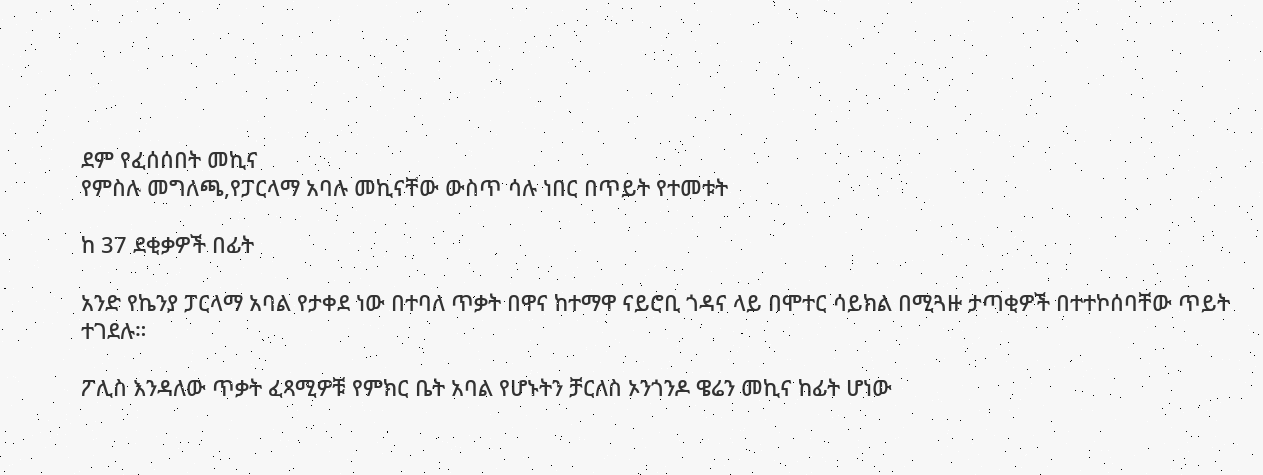ደም የፈሰሰበት መኪና
የምስሉ መግለጫ,የፓርላማ አባሉ መኪናቸው ውስጥ ሳሉ ነበር በጥይት የተመቱት

ከ 37 ደቂቃዎች በፊት

አንድ የኬንያ ፓርላማ አባል የታቀደ ነው በተባለ ጥቃት በዋና ከተማዋ ናይሮቢ ጎዳና ላይ በሞተር ሳይክል በሚጓዙ ታጣቂዎች በተተኮሰባቸው ጥይት ተገደሉ።

ፖሊስ እንዳለው ጥቃት ፈጻሚዎቹ የምክር ቤት አባል የሆኑትን ቻርለስ ኦንጎንዶ ዌሬን መኪና ከፊት ሆነው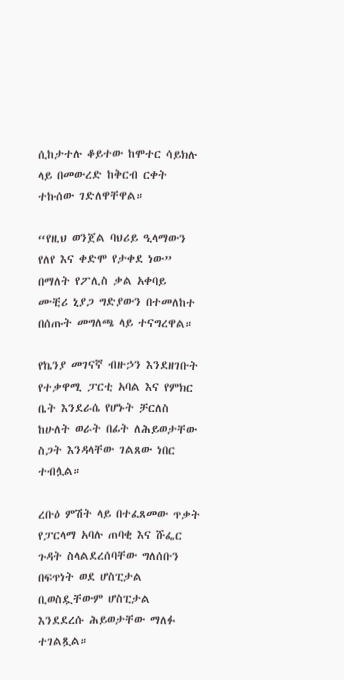ሲከታተሉ ቆይተው ከሞተር ሳይክሉ ላይ በመውረድ ከቅርብ ርቀት ተኩሰው ገድለዋቸዋል።

“የዚህ ወንጀል ባህሪይ ዒላማውን የለየ እና ቀድሞ የታቀደ ነው” በማለት የፖሊስ ቃል አቀባይ ሙቺሪ ኒያጋ ግድያውን በተመለከተ በሰጡት መግለጫ ላይ ተናግረዋል።

የኬንያ መገናኛ ብዙኃን እንደዘገቡት የተቃዋሚ ፓርቲ አባል እና የምክር ቤት እንደራሴ የሆኑት ቻርለስ ከሁለት ወራት በፊት ለሕይወታቸው ስጋት እንዳላቸው ገልጸው ነበር ተብሏል።

ረቡዕ ምሽት ላይ በተፈጸመው ጥቃት የፓርላማ አባሉ ጠባቂ እና ሹፌር ጉዳት ስላልደረሰባቸው ግለሰቡን በፍጥነት ወደ ሆስፒታል ቢወስዷቸውም ሆስፒታል እንደደረሱ ሕይወታቸው ማለፉ ተገልጿል።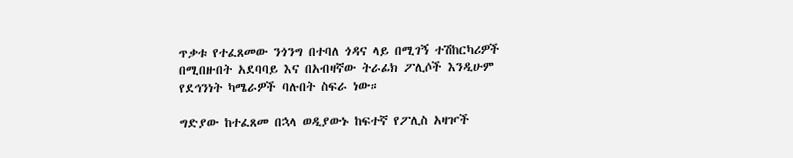ጥቃቱ የተፈጸመው ንጎንግ በተባለ ጎዳና ላይ በሚገኝ ተሽከርካሪዎች በሚበዙበት አደባባይ እና በአብዛኛው ትራፊክ ፖሊሶች እንዲሁም የደኅንነት ካሜራዎች ባሉበት ስፍራ ነው።

ግድያው ከተፈጸመ በኋላ ወዲያውኑ ከፍተኛ የፖሊስ አዛዦች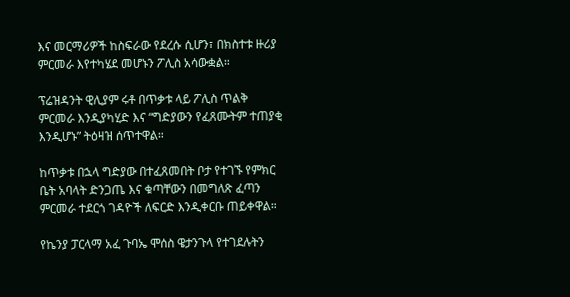እና መርማሪዎች ከስፍራው የደረሱ ሲሆን፣ በክስተቱ ዙሪያ ምርመራ እየተካሄደ መሆኑን ፖሊስ አሳውቋል።

ፕሬዝዳንት ዊሊያም ሩቶ በጥቃቱ ላይ ፖሊስ ጥልቅ ምርመራ እንዲያካሂድ እና “ግድያውን የፈጸሙትም ተጠያቂ እንዲሆኑ” ትዕዛዝ ሰጥተዋል።

ከጥቃቱ በኋላ ግድያው በተፈጸመበት ቦታ የተገኙ የምክር ቤት አባላት ድንጋጤ እና ቁጣቸውን በመግለጽ ፈጣን ምርመራ ተደርጎ ገዳዮች ለፍርድ እንዲቀርቡ ጠይቀዋል።

የኬንያ ፓርላማ አፈ ጉባኤ ሞሰስ ዌታንጉላ የተገደሉትን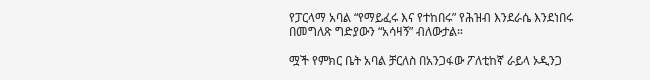የፓርላማ አባል “የማይፈሩ እና የተከበሩ” የሕዝብ እንደራሴ እንደነበሩ በመግለጽ ግድያውን “አሳዛኝ” ብለውታል።

ሟች የምክር ቤት አባል ቻርለስ በአንጋፋው ፖለቲከኛ ራይላ ኦዲንጋ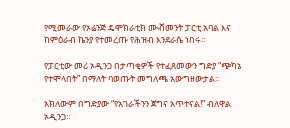የሚመራው የኦሬንጅ ዴሞክራቲክ ሙቭመንት ፓርቲ አባል እና ከምዕራብ ኬንያ የተመረጡ የሕዝብ እንደራሴ ነበሩ።

የፓርቲው መሪ ኦዲንጋ በታጣቂዎች የተፈጸመውን ግድያ “ጭካኔ የተሞላበት” በማለት ባወጡት መግለጫ አውግዘውታል።

አክለውም በግድያው “የአገራችንን ጀግና አጥተናል!” ብለዋል ኦዲንጋ።